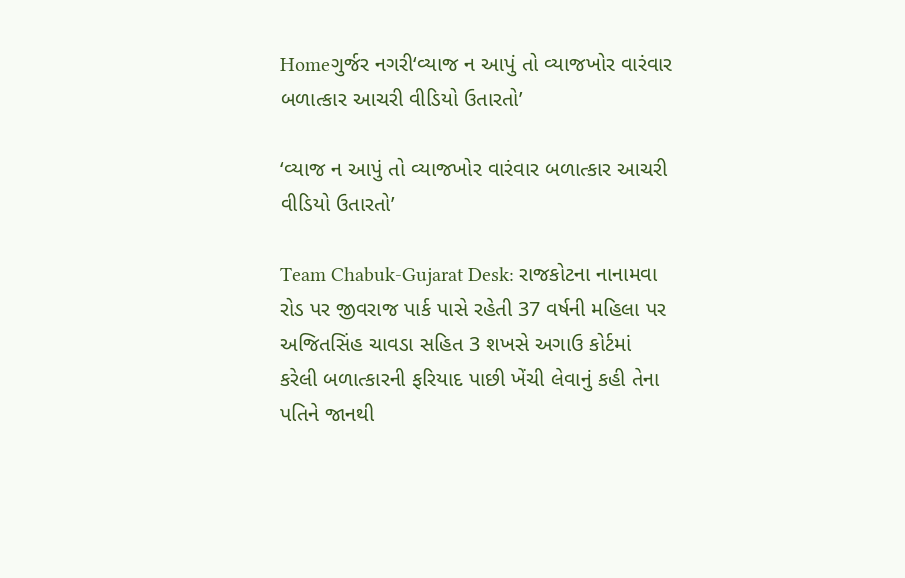Homeગુર્જર નગરી‘વ્યાજ ન આપું તો વ્યાજખોર વારંવાર બળાત્કાર આચરી વીડિયો ઉતારતો’

‘વ્યાજ ન આપું તો વ્યાજખોર વારંવાર બળાત્કાર આચરી વીડિયો ઉતારતો’

Team Chabuk-Gujarat Desk: રાજકોટના નાનામવા રોડ પર જીવરાજ પાર્ક પાસે રહેતી 37 વર્ષની મહિલા પર અજિતસિંહ ચાવડા સહિત 3 શખસે અગાઉ કોર્ટમાં કરેલી બળાત્કારની ફરિયાદ પાછી ખેંચી લેવાનું કહી તેના પતિને જાનથી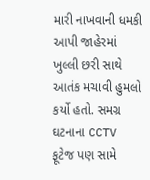મારી નાખવાની ધમકી આપી જાહેરમાં ખુલ્લી છરી સાથે આતંક મચાવી હુમલો કર્યો હતો. સમગ્ર ઘટનાના CCTV ફૂટેજ પણ સામે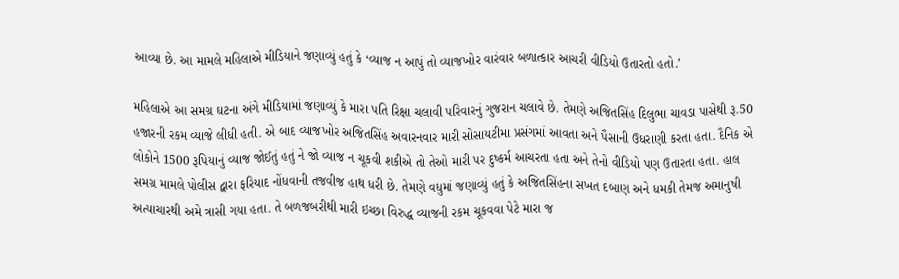આવ્યા છે. આ મામલે મહિલાએ મીડિયાને જણાવ્યું હતું કે ‘વ્યાજ ન આપું તો વ્યાજખોર વારંવાર બળાત્કાર આચરી વીડિયો ઉતારતો હતો.’

મહિલાએ આ સમગ્ર ઘટના અંગે મીડિયામાં જણાવ્યું કે મારા પતિ રિક્ષા ચલાવી પરિવારનું ગુજરાન ચલાવે છે. તેમણે અજિતસિંહ દિલુભા ચાવડા પાસેથી રૂ.50 હજારની રકમ વ્યાજે લીધી હતી. એ બાદ વ્યાજખોર અજિતસિંહ અવારનવાર મારી સોસાયટીમા પ્રસંગમાં આવતા અને પૈસાની ઉધરાણી કરતા હતા. દૈનિક એ લોકોને 1500 રૂપિયાનું વ્યાજ જોઈતું હતું ને જો વ્યાજ ન ચૂકવી શકીએ તો તેઓ મારી પર દુષ્કર્મ આચરતા હતા અને તેનો વીડિયો પણ ઉતારતા હતા. હાલ સમગ્ર મામલે પોલીસ દ્વારા ફરિયાદ નોંધવાની તજવીજ હાથ ધરી છે. તેમણે વધુમાં જણાવ્યું હતું કે અજિતસિંહના સખત દબાણ અને ધમકી તેમજ અમાનુષી અત્યાચારથી અમે ત્રાસી ગયા હતા. તે બળજબરીથી મારી ઇચ્છા વિરુદ્ધ વ્યાજની રકમ ચૂકવવા પેટે મારા જ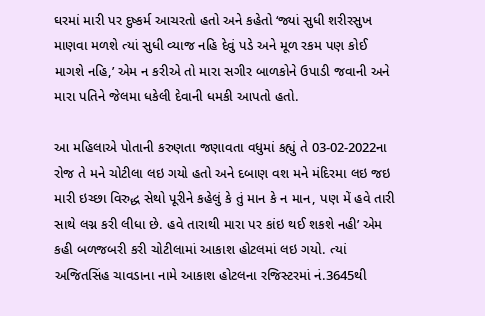ઘરમાં મારી પર દુષ્કર્મ આચરતો હતો અને કહેતો ‘જ્યાં સુધી શરીરસુખ માણવા મળશે ત્યાં સુધી વ્યાજ નહિ દેવું પડે અને મૂળ રકમ પણ કોઈ માગશે નહિ,’ એમ ન કરીએ તો મારા સગીર બાળકોને ઉપાડી જવાની અને મારા પતિને જેલમા ધકેલી દેવાની ધમકી આપતો હતો.

આ મહિલાએ પોતાની કરુણતા જણાવતા વધુમાં કહ્યું તે 03-02-2022ના રોજ તે મને ચોટીલા લઇ ગયો હતો અને દબાણ વશ મને મંદિરમા લઇ જઇ મારી ઇચ્છા વિરુદ્ધ સેથો પૂરીને કહેલું કે તું માન કે ન માન, પણ મેં હવે તારી સાથે લગ્ન કરી લીધા છે. હવે તારાથી મારા પર કાંઇ થઈ શકશે નહી’ એમ કહી બળજબરી કરી ચોટીલામાં આકાશ હોટલમાં લઇ ગયો. ત્યાં અજિતસિંહ ચાવડાના નામે આકાશ હોટલના રજિસ્ટરમાં નં.3645થી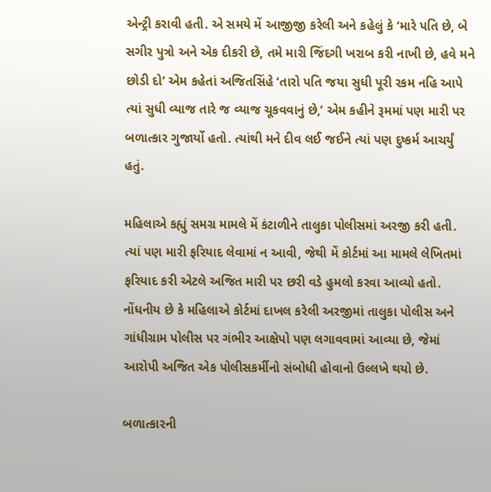એન્ટ્રી કરાવી હતી. એ સમયે મેં આજીજી કરેલી અને કહેલું કે ‘મારે પતિ છે, બે સગીર પુત્રો અને એક દીકરી છે, તમે મારી જિંદગી ખરાબ કરી નાખી છે, હવે મને છોડી દો’ એમ કહેતાં અજિતસિંહે ‘તારો પતિ જયા સુધી પૂરી રકમ નહિ આપે ત્યાં સુધી વ્યાજ તારે જ વ્યાજ ચૂકવવાનું છે,’ એમ કહીને રૂમમાં પણ મારી પર બળાત્કાર ગુજાર્યો હતો. ત્યાંથી મને દીવ લઈ જઈને ત્યાં પણ દુષ્કર્મ આચર્યું હતું.

મહિલાએ કહ્યું સમગ્ર મામલે મેં કંટાળીને તાલુકા પોલીસમાં અરજી કરી હતી. ત્યાં પણ મારી ફરિયાદ લેવામાં ન આવી, જેથી મેં કોર્ટમાં આ મામલે લેખિતમાં ફરિયાદ કરી એટલે અજિત મારી પર છરી વડે હુમલો કરવા આવ્યો હતો. નોંધનીય છે કે મહિલાએ કોર્ટમાં દાખલ કરેલી અરજીમાં તાલુકા પોલીસ અને ગાંધીગ્રામ પોલીસ પર ગંભીર આક્ષેપો પણ લગાવવામાં આવ્યા છે, જેમાં આરોપી અજિત એક પોલીસકર્મીનો સંબોધી હોવાનો ઉલ્લખે થયો છે.

બળાત્કારની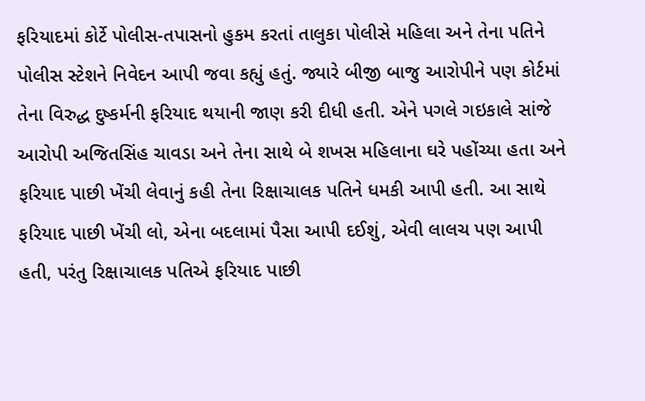ફરિયાદમાં કોર્ટે પોલીસ-તપાસનો હુકમ કરતાં તાલુકા પોલીસે મહિલા અને તેના પતિને પોલીસ સ્ટેશને નિવેદન આપી જવા કહ્યું હતું. જ્યારે બીજી બાજુ આરોપીને પણ કોર્ટમાં તેના વિરુદ્ધ દુષ્કર્મની ફરિયાદ થયાની જાણ કરી દીધી હતી. એને પગલે ગઇકાલે સાંજે આરોપી અજિતસિંહ ચાવડા અને તેના સાથે બે શખસ મહિલાના ઘરે પહોંચ્યા હતા અને ફરિયાદ પાછી ખેંચી લેવાનું કહી તેના રિક્ષાચાલક પતિને ધમકી આપી હતી. આ સાથે ફરિયાદ પાછી ખેંચી લો, એના બદલામાં પૈસા આપી દઈશું, એવી લાલચ પણ આપી હતી, પરંતુ રિક્ષાચાલક પતિએ ફરિયાદ પાછી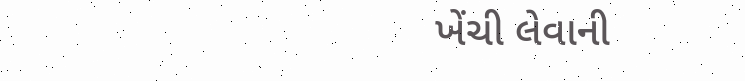ખેંચી લેવાની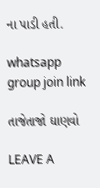ના પાડી હતી.

whatsapp group join link

તાજેતાજો ઘાણવો

LEAVE A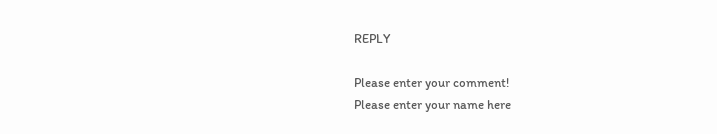REPLY

Please enter your comment!
Please enter your name here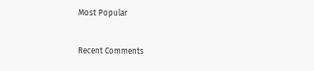Most Popular

Recent Comments